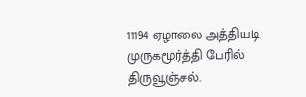11194 ஏழாலை அத்தியடி முருகமூர்த்தி பேரில் திருவூஞ்சல்.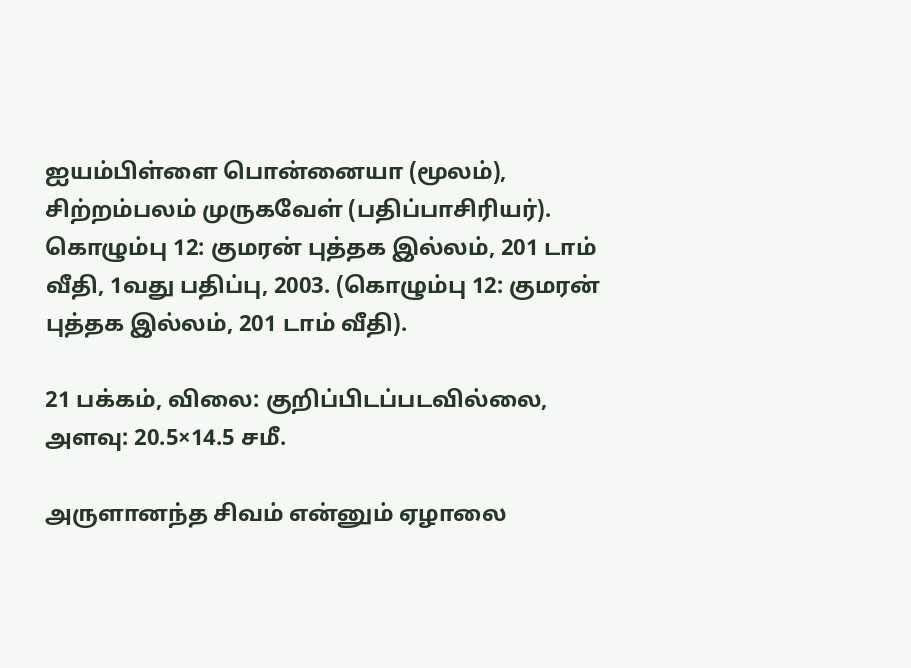ஐயம்பிள்ளை பொன்னையா (மூலம்), சிற்றம்பலம் முருகவேள் (பதிப்பாசிரியர்). கொழும்பு 12: குமரன் புத்தக இல்லம், 201 டாம் வீதி, 1வது பதிப்பு, 2003. (கொழும்பு 12: குமரன் புத்தக இல்லம், 201 டாம் வீதி).

21 பக்கம், விலை: குறிப்பிடப்படவில்லை, அளவு: 20.5×14.5 சமீ.

அருளானந்த சிவம் என்னும் ஏழாலை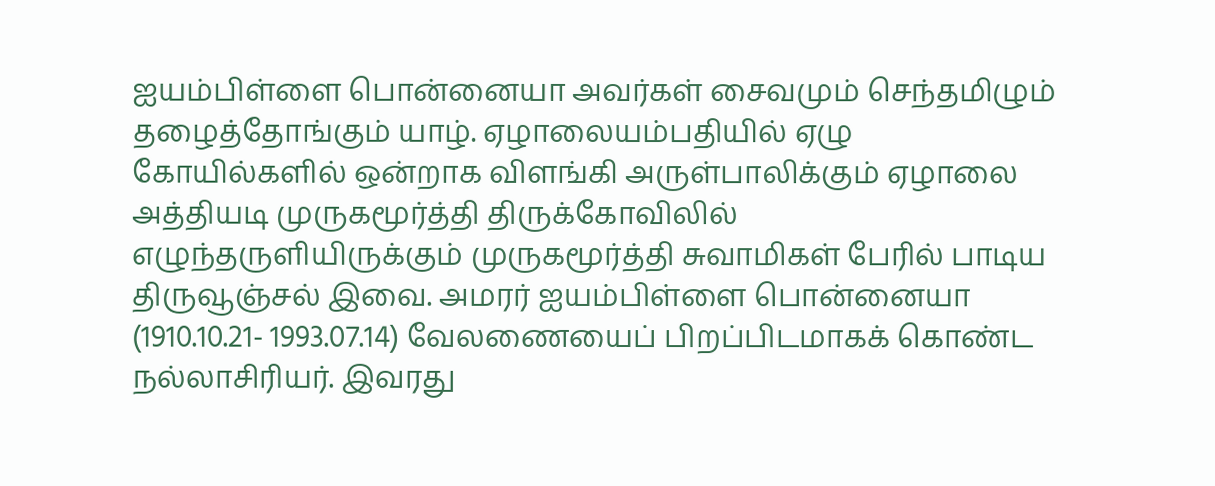ஐயம்பிள்ளை பொன்னையா அவர்கள் சைவமும் செந்தமிழும் தழைத்தோங்கும் யாழ். ஏழாலையம்பதியில் ஏழு கோயில்களில் ஒன்றாக விளங்கி அருள்பாலிக்கும் ஏழாலை அத்தியடி முருகமூர்த்தி திருக்கோவிலில் எழுந்தருளியிருக்கும் முருகமூர்த்தி சுவாமிகள் பேரில் பாடிய திருவூஞ்சல் இவை. அமரர் ஐயம்பிள்ளை பொன்னையா (1910.10.21- 1993.07.14) வேலணையைப் பிறப்பிடமாகக் கொண்ட நல்லாசிரியர். இவரது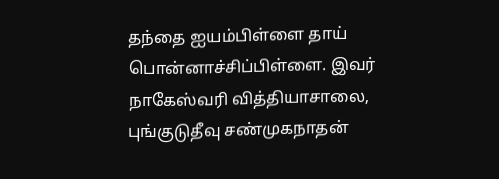தந்தை ஐயம்பிள்ளை தாய் பொன்னாச்சிப்பிள்ளை. இவர் நாகேஸ்வரி வித்தியாசாலை, புங்குடுதீவு சண்முகநாதன்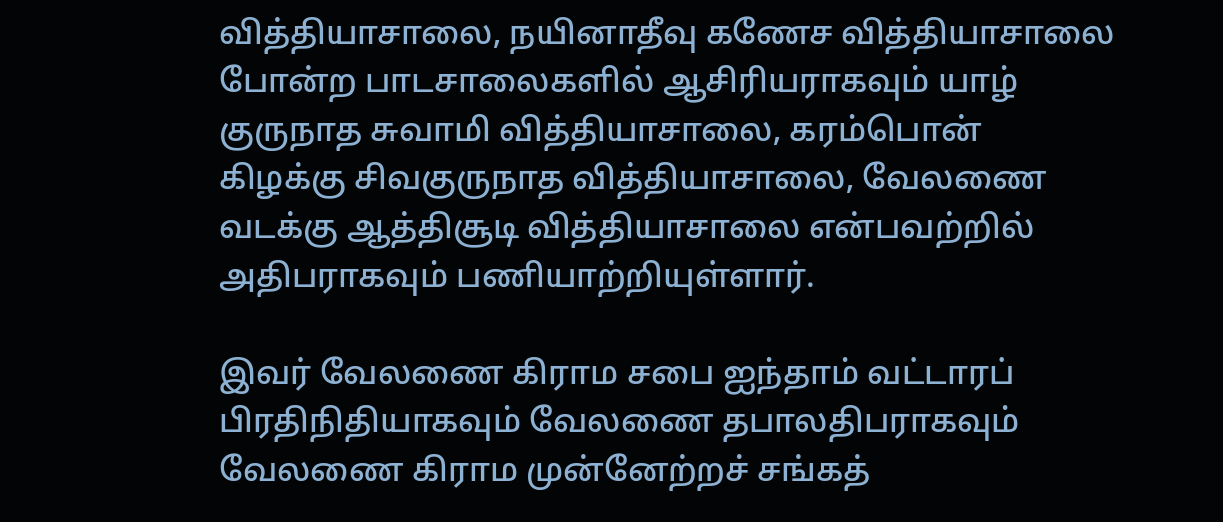வித்தியாசாலை, நயினாதீவு கணேச வித்தியாசாலை போன்ற பாடசாலைகளில் ஆசிரியராகவும் யாழ் குருநாத சுவாமி வித்தியாசாலை, கரம்பொன் கிழக்கு சிவகுருநாத வித்தியாசாலை, வேலணை வடக்கு ஆத்திசூடி வித்தியாசாலை என்பவற்றில் அதிபராகவும் பணியாற்றியுள்ளார்.

இவர் வேலணை கிராம சபை ஐந்தாம் வட்டாரப் பிரதிநிதியாகவும் வேலணை தபாலதிபராகவும் வேலணை கிராம முன்னேற்றச் சங்கத்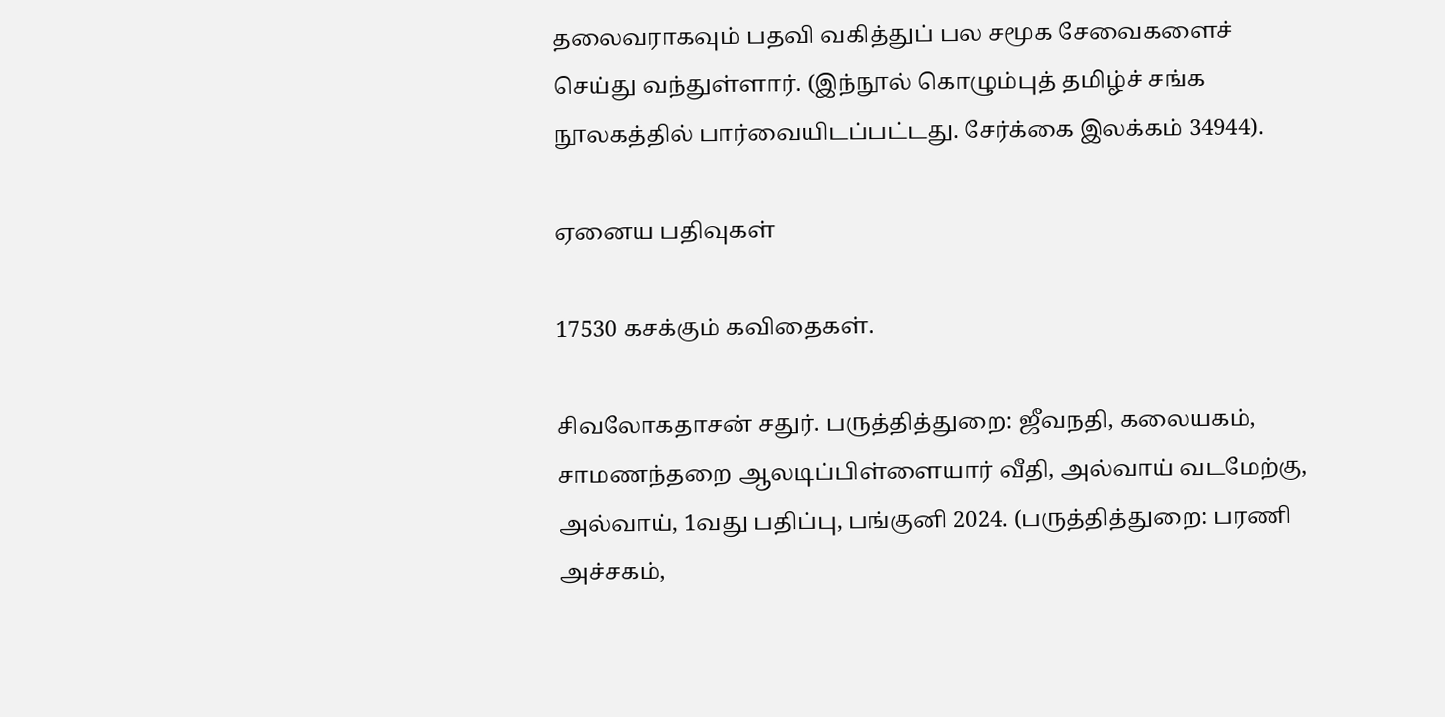தலைவராகவும் பதவி வகித்துப் பல சமூக சேவைகளைச் செய்து வந்துள்ளார். (இந்நூல் கொழும்புத் தமிழ்ச் சங்க நூலகத்தில் பார்வையிடப்பட்டது. சேர்க்கை இலக்கம் 34944).

ஏனைய பதிவுகள்

17530 கசக்கும் கவிதைகள்.

சிவலோகதாசன் சதுர். பருத்தித்துறை: ஜீவநதி, கலையகம், சாமணந்தறை ஆலடிப்பிள்ளையார் வீதி, அல்வாய் வடமேற்கு, அல்வாய், 1வது பதிப்பு, பங்குனி 2024. (பருத்தித்துறை: பரணி அச்சகம்,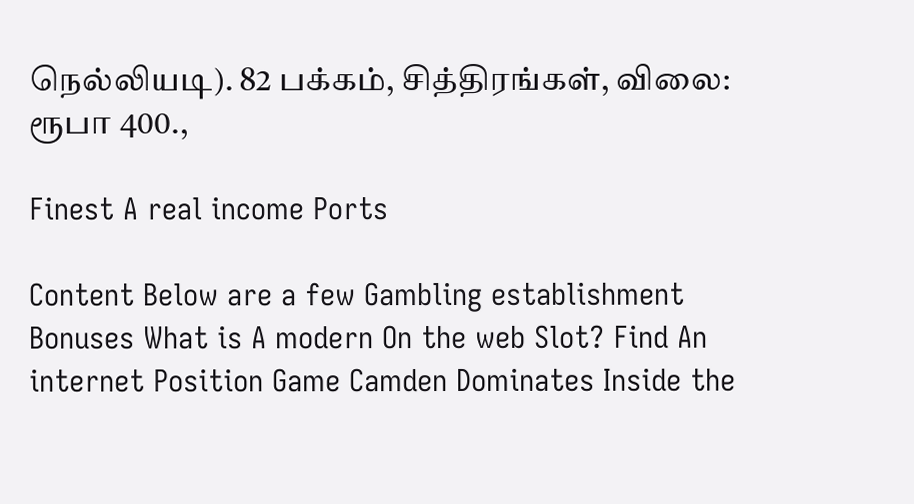நெல்லியடி). 82 பக்கம், சித்திரங்கள், விலை: ரூபா 400.,

Finest A real income Ports

Content Below are a few Gambling establishment Bonuses What is A modern On the web Slot? Find An internet Position Game Camden Dominates Inside the